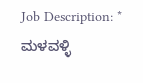Job Description: * ಮಳವಳ್ಳಿ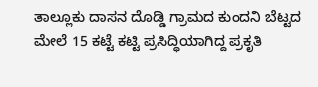ತಾಲ್ಲೂಕು ದಾಸನ ದೊಡ್ಡಿ ಗ್ರಾಮದ ಕುಂದನಿ ಬೆಟ್ಟದ ಮೇಲೆ 15 ಕಟ್ಟೆ ಕಟ್ಟಿ ಪ್ರಸಿದ್ಧಿಯಾಗಿದ್ದ ಪ್ರಕೃತಿ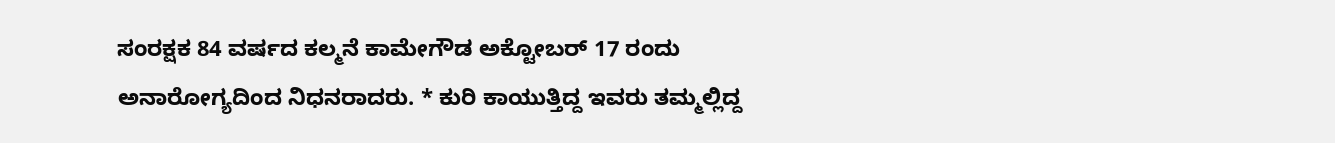ಸಂರಕ್ಷಕ 84 ವರ್ಷದ ಕಲ್ಮನೆ ಕಾಮೇಗೌಡ ಅಕ್ಟೋಬರ್ 17 ರಂದು ಅನಾರೋಗ್ಯದಿಂದ ನಿಧನರಾದರು. * ಕುರಿ ಕಾಯುತ್ತಿದ್ದ ಇವರು ತಮ್ಮಲ್ಲಿದ್ದ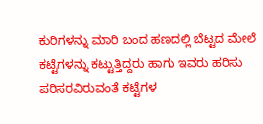ಕುರಿಗಳನ್ನು ಮಾರಿ ಬಂದ ಹಣದಲ್ಲಿ ಬೆಟ್ಟದ ಮೇಲೆ ಕಟ್ಟೆಗಳನ್ನು ಕಟ್ಟುತ್ತಿದ್ದರು ಹಾಗು ಇವರು ಹರಿಸು ಪರಿಸರವಿರುವಂತೆ ಕಟ್ಟೆಗಳ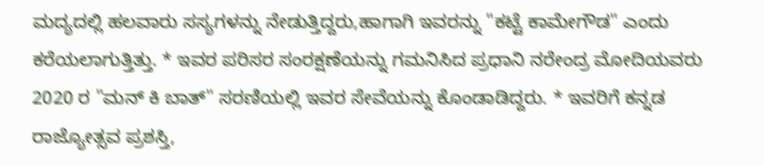ಮದ್ಯದಲ್ಲಿ ಹಲವಾರು ಸಸ್ಯಗಳನ್ನು ನೇಡುತ್ತಿದ್ದರು,ಹಾಗಾಗಿ ಇವರನ್ನು "ಕಟ್ಟೆ ಕಾಮೇಗೌಡ" ಎಂದು ಕರೆಯಲಾಗುತ್ತಿತ್ತು. * ಇವರ ಪರಿಸರ ಸಂರಕ್ಷಣೆಯನ್ನು ಗಮನಿಸಿದ ಪ್ರಧಾನಿ ನರೇಂದ್ರ ಮೋದಿಯವರು 2020 ರ "ಮನ್ ಕಿ ಬಾತ್" ಸರಣಿಯಲ್ಲಿ ಇವರ ಸೇವೆಯನ್ನು ಕೊಂಡಾಡಿದ್ದರು. * ಇವರಿಗೆ ಕನ್ನಡ ರಾಜ್ಯೋತ್ಸವ ಪ್ರಶಸ್ತಿ,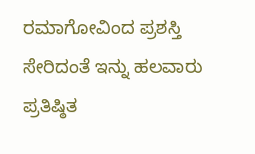ರಮಾಗೋವಿಂದ ಪ್ರಶಸ್ತಿ ಸೇರಿದಂತೆ ಇನ್ನು ಹಲವಾರು ಪ್ರತಿಷ್ಠಿತ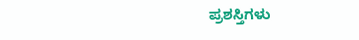ಪ್ರಶಸ್ತಿಗಳು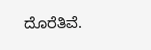ದೊರೆತಿವೆ.